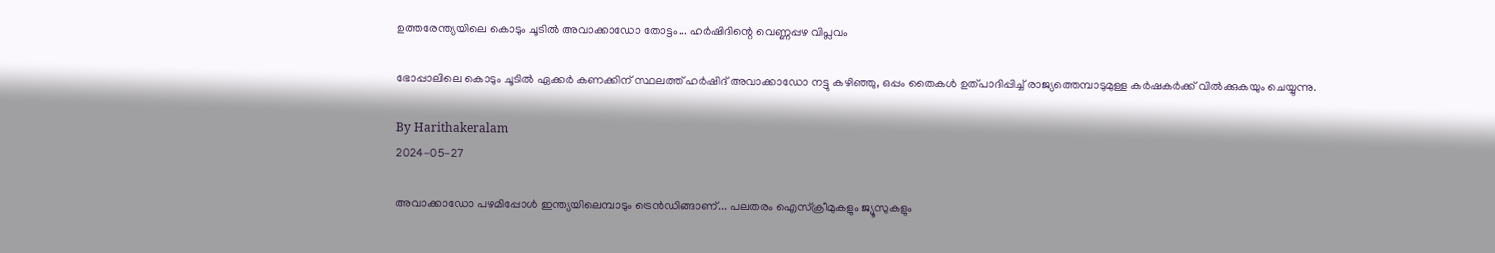ഉത്തരേന്ത്യയിലെ കൊടും ചൂടില്‍ അവാക്കാഡോ തോട്ടം... ഹര്‍ഷിദിന്റെ വെണ്ണപ്പഴ വിപ്ലവം

ഭോപ്പാലിലെ കൊടും ചൂടില്‍ ഏക്കര്‍ കണക്കിന് സ്ഥലത്ത് ഹര്‍ഷിദ് അവാക്കാഡോ നട്ടു കഴിഞ്ഞു, ഒപ്പം തൈകള്‍ ഉത്പാദിപ്പിച്ച് രാജ്യത്തെമ്പാടുമുള്ള കര്‍ഷകര്‍ക്ക് വില്‍ക്കുകയും ചെയ്യുന്നു.

By Harithakeralam
2024-05-27

അവാക്കാഡോ പഴമിപ്പോള്‍ ഇന്ത്യയിലെമ്പാടും ട്രെന്‍ഡിങ്ങാണ്... പലതരം ഐസ്‌ക്രീമുകളും ജ്യൂസുകളും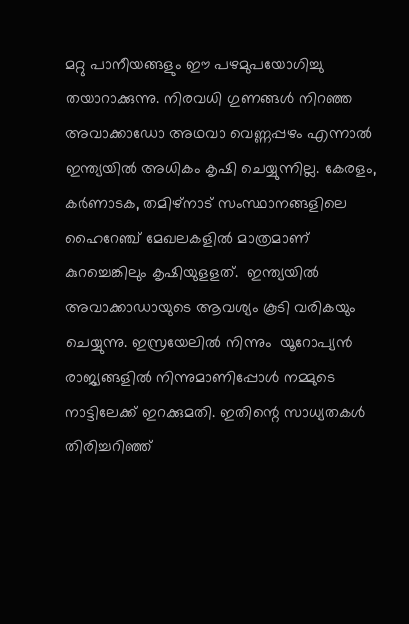മറ്റു പാനീയങ്ങളും ഈ പഴമുപയോഗിച്ചു തയാറാക്കുന്നു. നിരവധി ഗുണങ്ങള്‍ നിറഞ്ഞ അവാക്കാഡോ അഥവാ വെണ്ണപ്പഴം എന്നാല്‍ ഇന്ത്യയില്‍ അധികം കൃഷി ചെയ്യുന്നില്ല. കേരളം, കര്‍ണാടക, തമിഴ്‌നാട് സംസ്ഥാനങ്ങളിലെ ഹൈറേഞ്ച് മേഖലകളില്‍ മാത്രമാണ് കുറച്ചെങ്കിലും കൃഷിയുളളത്.  ഇന്ത്യയില്‍ അവാക്കാഡായുടെ ആവശ്യം കൂടി വരികയും ചെയ്യുന്നു. ഇസ്രയേലില്‍ നിന്നും  യൂറോപ്യന്‍ രാജ്യങ്ങളില്‍ നിന്നുമാണിപ്പോള്‍ നമ്മുടെ നാട്ടിലേക്ക് ഇറക്കുമതി. ഇതിന്റെ സാധ്യതകള്‍ തിരിച്ചറിഞ്ഞ്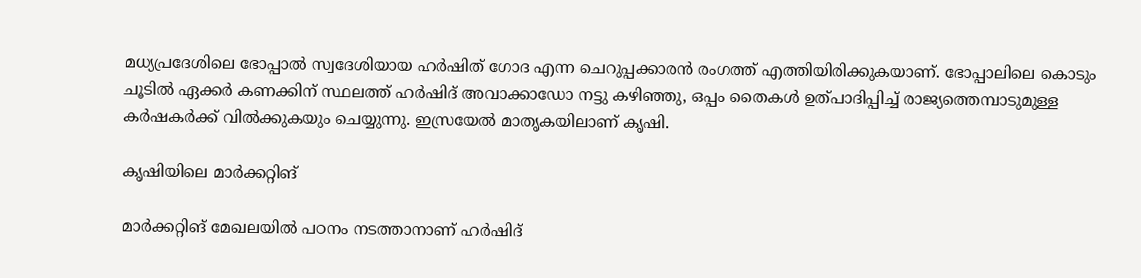മധ്യപ്രദേശിലെ ഭോപ്പാല്‍ സ്വദേശിയായ ഹര്‍ഷിത് ഗോദ എന്ന ചെറുപ്പക്കാരന്‍ രംഗത്ത് എത്തിയിരിക്കുകയാണ്. ഭോപ്പാലിലെ കൊടും ചൂടില്‍ ഏക്കര്‍ കണക്കിന് സ്ഥലത്ത് ഹര്‍ഷിദ് അവാക്കാഡോ നട്ടു കഴിഞ്ഞു, ഒപ്പം തൈകള്‍ ഉത്പാദിപ്പിച്ച് രാജ്യത്തെമ്പാടുമുള്ള കര്‍ഷകര്‍ക്ക് വില്‍ക്കുകയും ചെയ്യുന്നു. ഇസ്രയേല്‍ മാതൃകയിലാണ് കൃഷി.

കൃഷിയിലെ മാര്‍ക്കറ്റിങ്

മാര്‍ക്കറ്റിങ് മേഖലയില്‍ പഠനം നടത്താനാണ് ഹര്‍ഷിദ്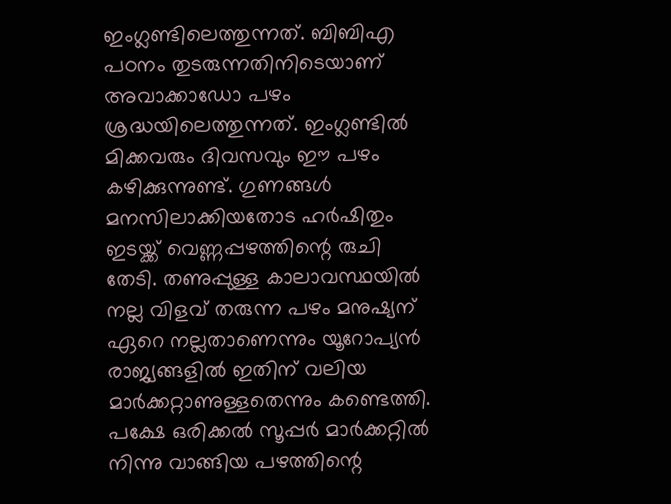ഇംഗ്ലണ്ടിലെത്തുന്നത്. ബിബിഎ പഠനം തുടരുന്നതിനിടെയാണ് അവാക്കാഡോ പഴം ശ്രദ്ധയിലെത്തുന്നത്. ഇംഗ്ലണ്ടില്‍ മിക്കവരും ദിവസവും ഈ പഴം കഴിക്കുന്നുണ്ട്. ഗുണങ്ങള്‍ മനസിലാക്കിയതോട ഹര്‍ഷിതും ഇടയ്ക്ക് വെണ്ണപ്പഴത്തിന്റെ രുചി തേടി. തണുപ്പുള്ള കാലാവസ്ഥയില്‍ നല്ല വിളവ് തരുന്ന പഴം മനുഷ്യന് ഏറെ നല്ലതാണെന്നും യൂറോപ്യന്‍ രാജ്യങ്ങളില്‍ ഇതിന് വലിയ മാര്‍ക്കറ്റാണുള്ളതെന്നും കണ്ടെത്തി. പക്ഷേ ഒരിക്കല്‍ സൂപ്പര്‍ മാര്‍ക്കറ്റില്‍ നിന്നു വാങ്ങിയ പഴത്തിന്റെ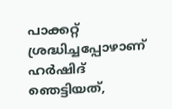പാക്കറ്റ് ശ്രദ്ധിച്ചപ്പോഴാണ് ഹര്‍ഷിദ് ഞെട്ടിയത്,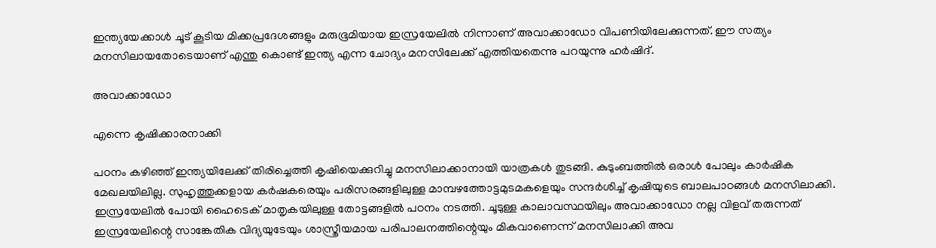ഇന്ത്യയേക്കാള്‍ ചൂട് കൂടിയ മിക്കപ്രദേശങ്ങളും മരുഭൂമിയായ ഇസ്രയേലില്‍ നിന്നാണ് അവാക്കാഡോ വിപണിയിലേക്കുന്നത്. ഈ സത്യം മനസിലായതോടെയാണ് എന്തു കൊണ്ട് ഇന്ത്യ എന്ന ചോദ്യം മനസിലേക്ക് എത്തിയതെന്നു പറയുന്നു ഹര്‍ഷിദ്.

അവാക്കാഡോ

എന്നെ കൃഷിക്കാരനാക്കി

പഠനം കഴിഞ്ഞ് ഇന്ത്യയിലേക്ക് തിരിച്ചെത്തി കൃഷിയെക്കുറിച്ചു മനസിലാക്കാനായി യാത്രകള്‍ തുടങ്ങി. കുടുംബത്തില്‍ ഒരാള്‍ പോലും കാര്‍ഷിക മേഖലയിലില്ല. സുഹൃത്തുക്കളായ കര്‍ഷകരെയും പരിസരങ്ങളിലുള്ള മാമ്പഴത്തോട്ടമുടമകളെയും സന്ദര്‍ശിച്ച് കൃഷിയുടെ ബാലപാഠങ്ങള്‍ മനസിലാക്കി. ഇസ്രയേലില്‍ പോയി ഹൈടെക് മാതൃകയിലുള്ള തോട്ടങ്ങളില്‍ പഠനം നടത്തി. ചൂടുള്ള കാലാവസ്ഥയിലും അവാക്കാഡോ നല്ല വിളവ് തരുന്നത് ഇസ്രയേലിന്റെ സാങ്കേതിക വിദ്യയുടേയും ശാസ്ത്രീയമായ പരിപാലനത്തിന്റെയും മികവാണെന്ന് മനസിലാക്കി അവ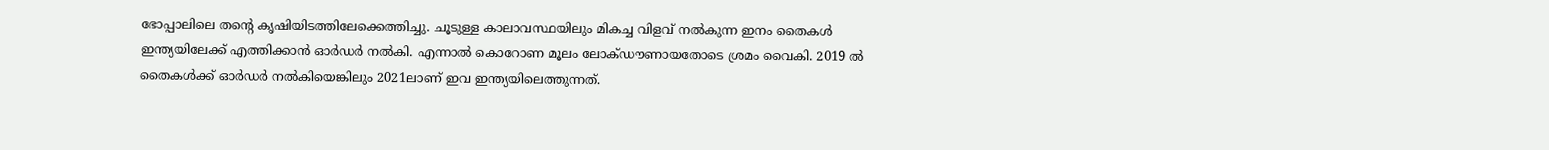ഭോപ്പാലിലെ തന്റെ കൃഷിയിടത്തിലേക്കെത്തിച്ചു. ചൂടുള്ള കാലാവസ്ഥയിലും മികച്ച വിളവ് നല്‍കുന്ന ഇനം തൈകള്‍ ഇന്ത്യയിലേക്ക് എത്തിക്കാന്‍ ഓര്‍ഡര്‍ നല്‍കി. എന്നാല്‍ കൊറോണ മൂലം ലോക്ഡൗണായതോടെ ശ്രമം വൈകി. 2019 ല്‍ തൈകള്‍ക്ക് ഓര്‍ഡര്‍ നല്‍കിയെങ്കിലും 2021ലാണ് ഇവ ഇന്ത്യയിലെത്തുന്നത്.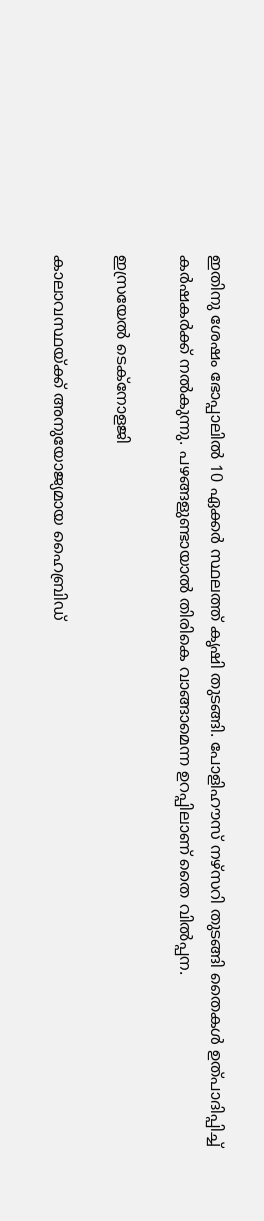ഇതിനു ശേഷം ഭോപ്പാലില്‍ 10 ഏക്കര്‍ സ്ഥലത്ത് കൃഷി തുടങ്ങി. പോളിഹൗസ് നഴ്‌സറി തുടങ്ങി തൈകള്‍ ഉത്പാദിപ്പിച്ച് കര്‍ഷകര്‍ക്ക് നല്‍കുന്നു. പഴങ്ങളുണ്ടായാല്‍ തിരികെ വാങ്ങാമെന്ന ഉറപ്പിലാണ് തൈ വില്‍പ്പന.

ഇസ്രയേല്‍ ടെക്‌നോളജി

കാലാവസ്ഥയ്ക്ക് അനുയോജ്യമായ ഹൈബ്രിഡ്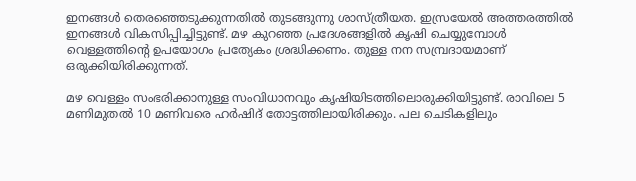ഇനങ്ങള്‍ തെരഞ്ഞെടുക്കുന്നതില്‍ തുടങ്ങുന്നു ശാസ്ത്രീയത. ഇസ്രയേല്‍ അത്തരത്തില്‍ ഇനങ്ങള്‍ വികസിപ്പിച്ചിട്ടുണ്ട്. മഴ കുറഞ്ഞ പ്രദേശങ്ങളില്‍ കൃഷി ചെയ്യുമ്പോള്‍ വെള്ളത്തിന്റെ ഉപയോഗം പ്രത്യേകം ശ്രദ്ധിക്കണം. തുള്ള നന സമ്പ്രദായമാണ് ഒരുക്കിയിരിക്കുന്നത്.

മഴ വെള്ളം സംഭരിക്കാനുള്ള സംവിധാനവും കൃഷിയിടത്തിലൊരുക്കിയിട്ടുണ്ട്. രാവിലെ 5 മണിമുതല്‍ 10 മണിവരെ ഹര്‍ഷിദ് തോട്ടത്തിലായിരിക്കും. പല ചെടികളിലും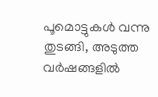പൂമൊട്ടുകള്‍ വന്നു തുടങ്ങി, അടുത്ത വര്‍ഷങ്ങളില്‍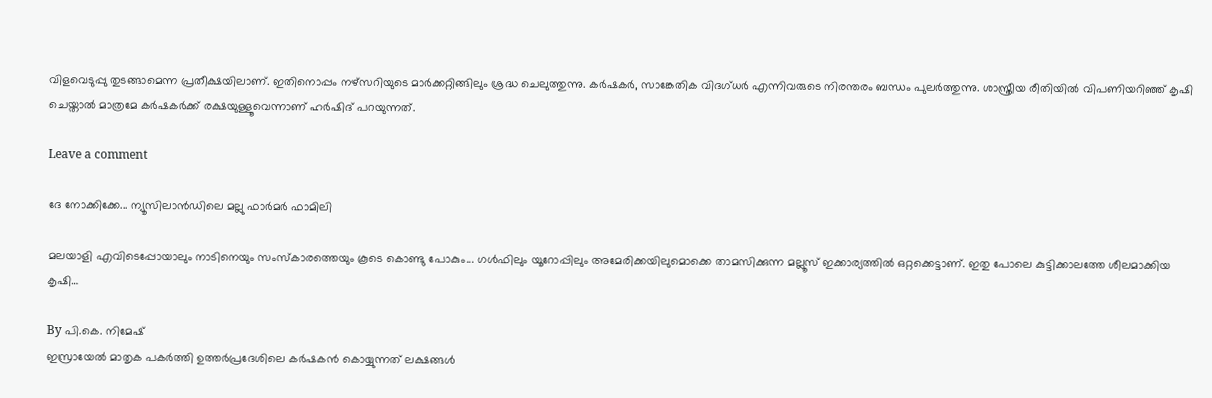വിളവെടുപ്പു തുടങ്ങാമെന്ന പ്രതീക്ഷയിലാണ്. ഇതിനൊപ്പം നഴ്‌സറിയുടെ മാര്‍ക്കറ്റിങ്ങിലും ശ്രദ്ധ ചെലുത്തുന്നു. കര്‍ഷകര്‍, സാങ്കേതിക വിദഗ്ധര്‍ എന്നിവരുടെ നിരന്തരം ബന്ധം പുലര്‍ത്തുന്നു. ശാസ്ത്രീയ രീതിയില്‍ വിപണിയറിഞ്ഞ് കൃഷി ചെയ്താല്‍ മാത്രമേ കര്‍ഷകര്‍ക്ക് രക്ഷയുള്ളൂവെന്നാണ് ഹര്‍ഷിദ് പറയുന്നത്.

Leave a comment

ദേ നോക്കിക്കേ... ന്യൂസിലാന്‍ഡിലെ മല്ലു ഫാര്‍മര്‍ ഫാമിലി

മലയാളി എവിടെപ്പോയാലും നാടിനെയും സംസ്‌കാരത്തെയും കൂടെ കൊണ്ടു പോകും... ഗള്‍ഫിലും യൂറോപ്പിലും അമേരിക്കയിലുമൊക്കെ താമസിക്കുന്ന മല്ലൂസ് ഇക്കാര്യത്തില്‍ ഒറ്റക്കെട്ടാണ്. ഇതു പോലെ കുട്ടിക്കാലത്തേ ശീലമാക്കിയ കൃഷി…

By പി.കെ. നിമേഷ്
ഇസ്രായേല്‍ മാതൃക പകര്‍ത്തി ഉത്തര്‍പ്രദേശിലെ കര്‍ഷകന്‍ കൊയ്യുന്നത് ലക്ഷങ്ങള്‍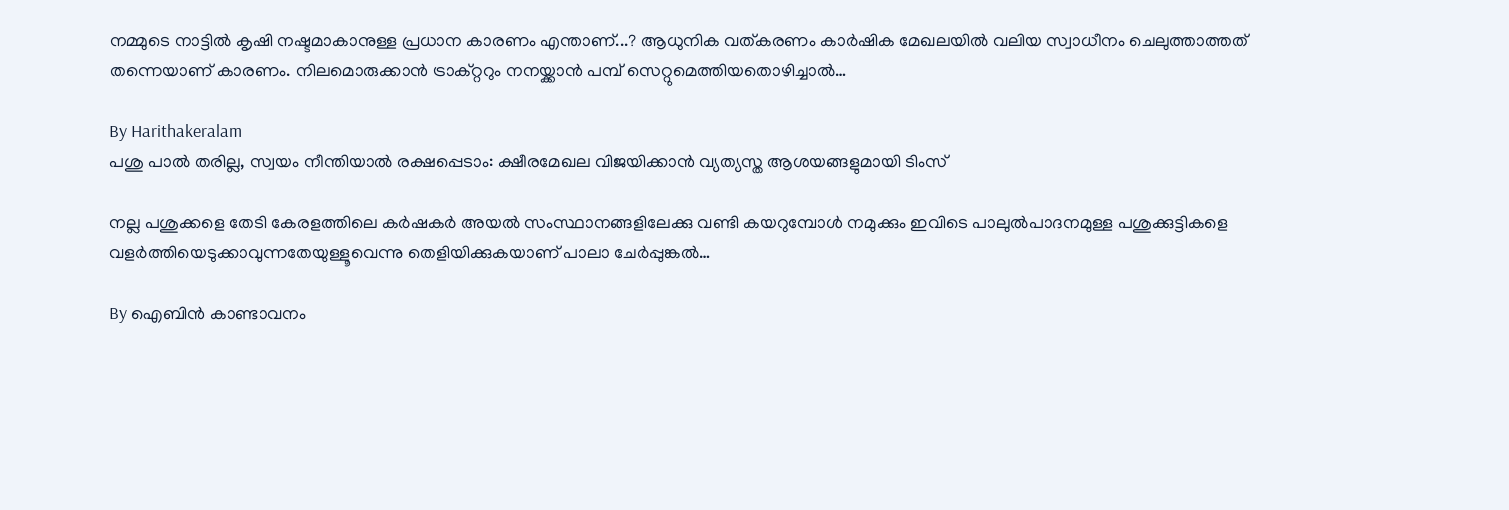നമ്മുടെ നാട്ടില്‍ കൃഷി നഷ്ടമാകാനുള്ള പ്രധാന കാരണം എന്താണ്...? ആധുനിക വത്കരണം കാര്‍ഷിക മേഖലയില്‍ വലിയ സ്വാധീനം ചെലുത്താത്തത് തന്നെയാണ് കാരണം. നിലമൊരുക്കാന്‍ ട്രാക്റ്ററും നനയ്ക്കാന്‍ പമ്പ് സെറ്റുമെത്തിയതൊഴിച്ചാല്‍…

By Harithakeralam
പശു പാല്‍ തരില്ല, സ്വയം നീന്തിയാല്‍ രക്ഷപ്പെടാം: ക്ഷീരമേഖല വിജയിക്കാന്‍ വ്യത്യസ്ത ആശയങ്ങളുമായി ടിംസ്

നല്ല പശുക്കളെ തേടി കേരളത്തിലെ കര്‍ഷകര്‍ അയല്‍ സംസ്ഥാനങ്ങളിലേക്കു വണ്ടി കയറുമ്പോള്‍ നമുക്കും ഇവിടെ പാലുല്‍പാദനമുള്ള പശുക്കുട്ടികളെ വളര്‍ത്തിയെടുക്കാവുന്നതേയുള്ളൂവെന്നു തെളിയിക്കുകയാണ് പാലാ ചേര്‍പ്പുങ്കല്‍…

By ഐബിന്‍ കാണ്ടാവനം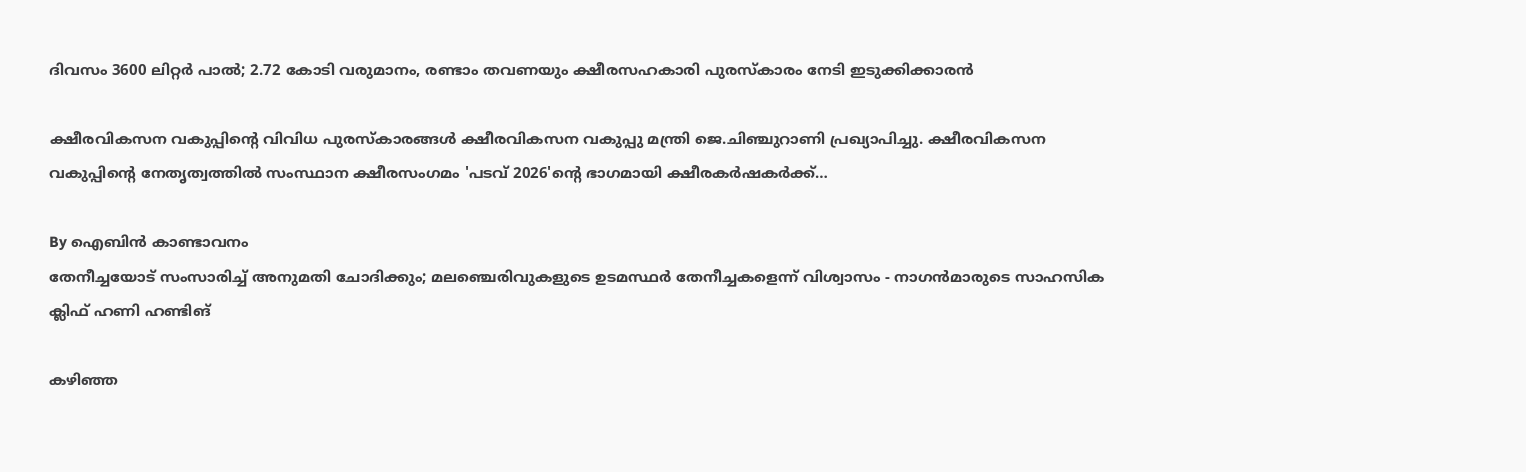ദിവസം 3600 ലിറ്റര്‍ പാല്‍; 2.72 കോടി വരുമാനം, രണ്ടാം തവണയും ക്ഷീരസഹകാരി പുരസ്‌കാരം നേടി ഇടുക്കിക്കാരന്‍

ക്ഷീരവികസന വകുപ്പിന്റെ വിവിധ പുരസ്‌കാരങ്ങള്‍ ക്ഷീരവികസന വകുപ്പു മന്ത്രി ജെ.ചിഞ്ചുറാണി പ്രഖ്യാപിച്ചു. ക്ഷീരവികസന വകുപ്പിന്റെ നേതൃത്വത്തില്‍ സംസ്ഥാന ക്ഷീരസംഗമം 'പടവ് 2026'ന്റെ ഭാഗമായി ക്ഷീരകര്‍ഷകര്‍ക്ക്…

By ഐബിന്‍ കാണ്ടാവനം
തേനീച്ചയോട് സംസാരിച്ച് അനുമതി ചോദിക്കും; മലഞ്ചെരിവുകളുടെ ഉടമസ്ഥര്‍ തേനീച്ചകളെന്ന് വിശ്വാസം - നാഗന്‍മാരുടെ സാഹസിക ക്ലിഫ് ഹണി ഹണ്ടിങ്

കഴിഞ്ഞ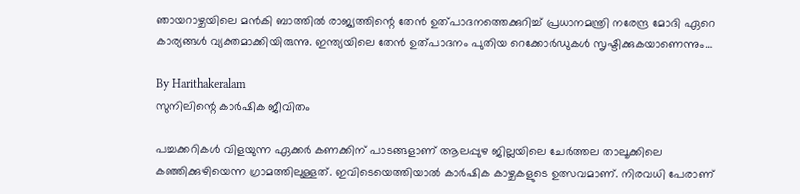ഞായറാഴ്ചയിലെ മന്‍കി ബാത്തില്‍ രാജ്യത്തിന്റെ തേന്‍ ഉത്പാദനത്തെക്കുറിച്ച് പ്രധാനമന്ത്രി നരേന്ദ്ര മോദി ഏറെ കാര്യങ്ങള്‍ വ്യക്തമാക്കിയിരുന്നു. ഇന്ത്യയിലെ തേന്‍ ഉത്പാദനം പുതിയ റെക്കോര്‍ഡുകള്‍ സൃഷ്ടിക്കുകയാണെന്നും…

By Harithakeralam
സുനിലിന്റെ കാര്‍ഷിക ജീവിതം

പച്ചക്കറികള്‍ വിളയുന്ന ഏക്കര്‍ കണക്കിന് പാടങ്ങളാണ് ആലപ്പുഴ ജില്ലയിലെ ചേര്‍ത്തല താലൂക്കിലെ കഞ്ഞിക്കുഴിയെന്ന ഗ്രാമത്തിലുള്ളത്. ഇവിടെയെത്തിയാല്‍ കാര്‍ഷിക കാഴ്ചകളുടെ ഉത്സവമാണ്. നിരവധി പേരാണ്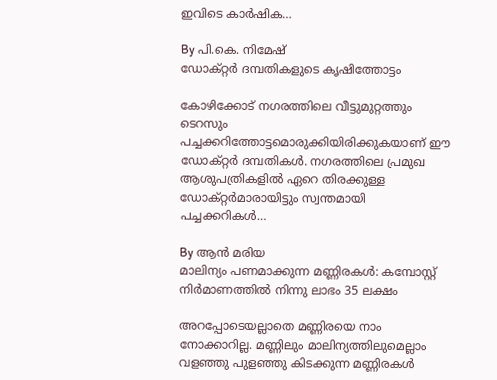ഇവിടെ കാര്‍ഷിക…

By പി.കെ. നിമേഷ്
ഡോക്റ്റര്‍ ദമ്പതികളുടെ കൃഷിത്തോട്ടം

കോഴിക്കോട് നഗരത്തിലെ വീട്ടുമുറ്റത്തും ടെറസും പച്ചക്കറിത്തോട്ടമൊരുക്കിയിരിക്കുകയാണ് ഈ ഡോക്റ്റര്‍ ദമ്പതികള്‍. നഗരത്തിലെ പ്രമുഖ ആശുപത്രികളില്‍ ഏറെ തിരക്കുള്ള ഡോക്റ്റര്‍മാരായിട്ടും സ്വന്തമായി പച്ചക്കറികള്‍…

By ആന്‍ മരിയ
മാലിന്യം പണമാക്കുന്ന മണ്ണിരകള്‍: കമ്പോസ്റ്റ് നിര്‍മാണത്തില്‍ നിന്നു ലാഭം 35 ലക്ഷം

അറപ്പോടെയല്ലാതെ മണ്ണിരയെ നാം നോക്കാറില്ല. മണ്ണിലും മാലിന്യത്തിലുമെല്ലാം വളഞ്ഞു പുളഞ്ഞു കിടക്കുന്ന മണ്ണിരകള്‍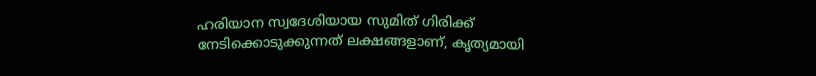ഹരിയാന സ്വദേശിയായ സുമിത് ഗിരിക്ക് നേടിക്കൊടുക്കുന്നത് ലക്ഷങ്ങളാണ്, കൃത്യമായി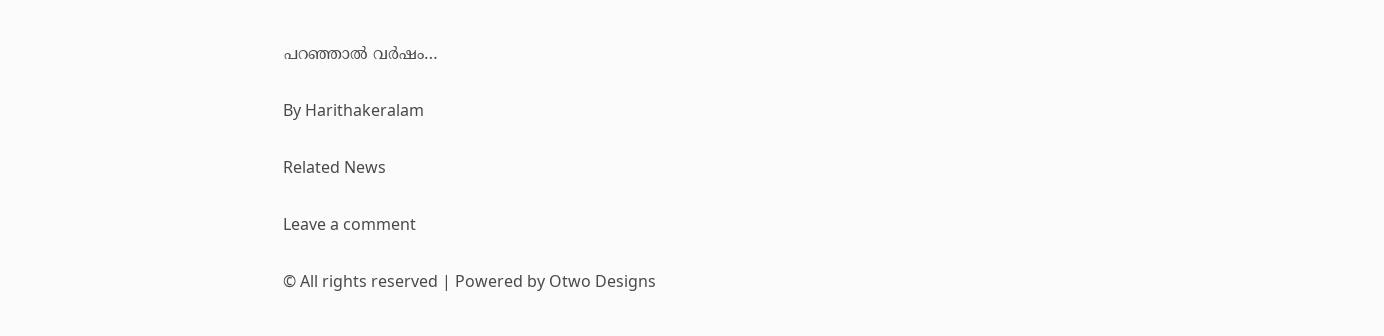പറഞ്ഞാല്‍ വര്‍ഷം…

By Harithakeralam

Related News

Leave a comment

© All rights reserved | Powered by Otwo Designs